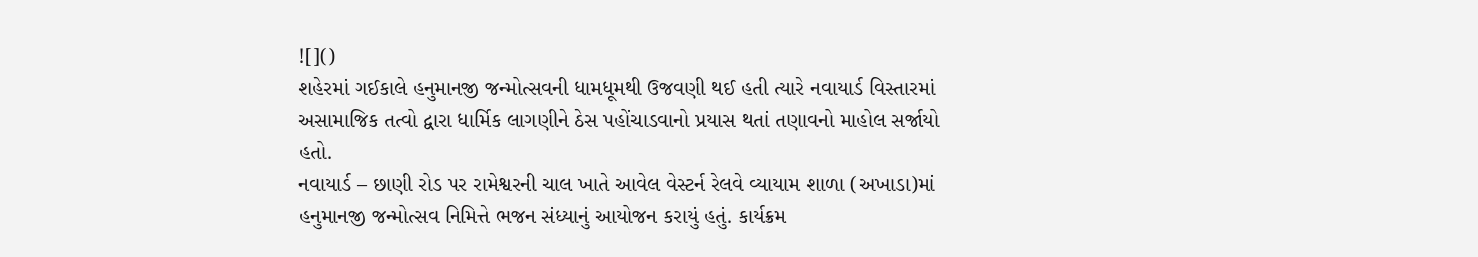![]()
શહેરમાં ગઈકાલે હનુમાનજી જન્મોત્સવની ધામધૂમથી ઉજવણી થઈ હતી ત્યારે નવાયાર્ડ વિસ્તારમાં અસામાજિક તત્વો દ્વારા ધાર્મિક લાગણીને ઠેસ પહોંચાડવાનો પ્રયાસ થતાં તણાવનો માહોલ સર્જાયો હતો.
નવાયાર્ડ – છાણી રોડ પર રામેશ્વરની ચાલ ખાતે આવેલ વેસ્ટર્ન રેલવે વ્યાયામ શાળા (અખાડા)માં હનુમાનજી જન્મોત્સવ નિમિત્તે ભજન સંધ્યાનું આયોજન કરાયું હતું. કાર્યક્રમ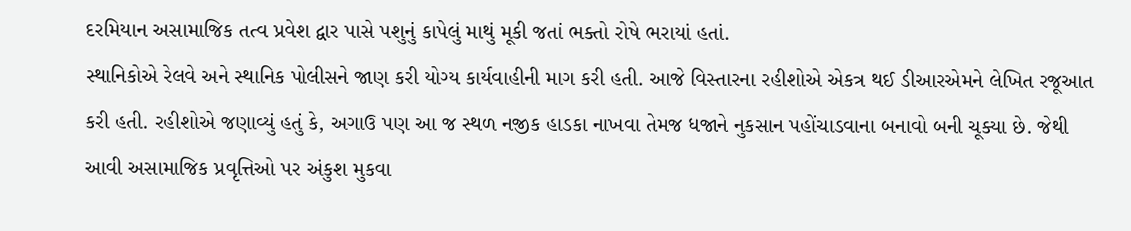દરમિયાન અસામાજિક તત્વ પ્રવેશ દ્વાર પાસે પશુનું કાપેલું માથું મૂકી જતાં ભક્તો રોષે ભરાયાં હતાં.
સ્થાનિકોએ રેલવે અને સ્થાનિક પોલીસને જાણ કરી યોગ્ય કાર્યવાહીની માગ કરી હતી. આજે વિસ્તારના રહીશોએ એકત્ર થઈ ડીઆરએમને લેખિત રજૂઆત કરી હતી. રહીશોએ જણાવ્યું હતું કે, અગાઉ પણ આ જ સ્થળ નજીક હાડકા નાખવા તેમજ ધજાને નુકસાન પહોંચાડવાના બનાવો બની ચૂક્યા છે. જેથી આવી અસામાજિક પ્રવૃત્તિઓ પર અંકુશ મુકવા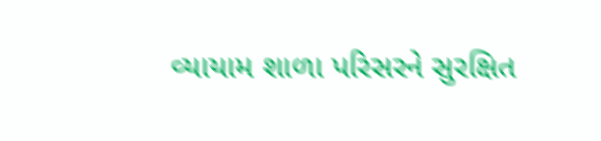વ્યાયામ શાળા પરિસરને સુરક્ષિત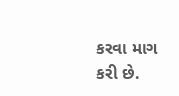કરવા માગ કરી છે.